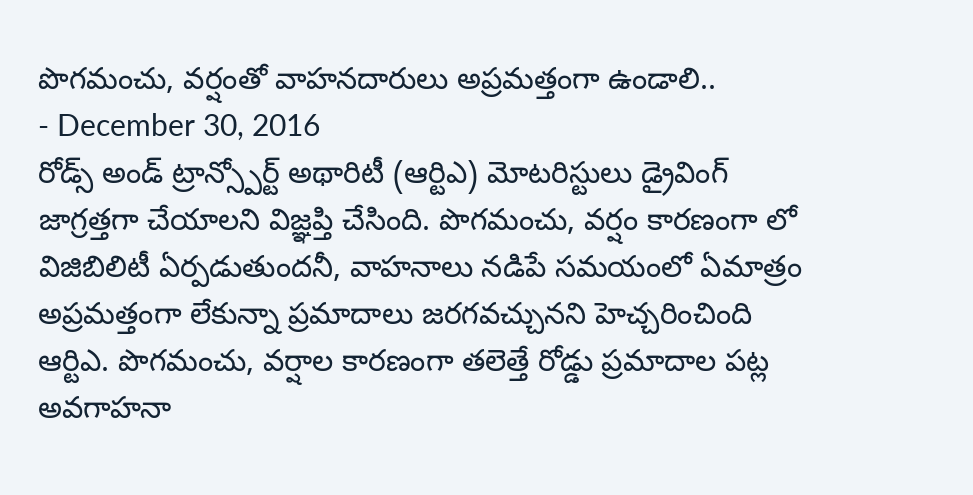పొగమంచు, వర్షంతో వాహనదారులు అప్రమత్తంగా ఉండాలి..
- December 30, 2016
రోడ్స్ అండ్ ట్రాన్స్పోర్ట్ అథారిటీ (ఆర్టిఎ) మోటరిస్టులు డ్రైవింగ్ జాగ్రత్తగా చేయాలని విజ్ఞప్తి చేసింది. పొగమంచు, వర్షం కారణంగా లో విజిబిలిటీ ఏర్పడుతుందనీ, వాహనాలు నడిపే సమయంలో ఏమాత్రం అప్రమత్తంగా లేకున్నా ప్రమాదాలు జరగవచ్చునని హెచ్చరించింది ఆర్టిఎ. పొగమంచు, వర్షాల కారణంగా తలెత్తే రోడ్డు ప్రమాదాల పట్ల అవగాహనా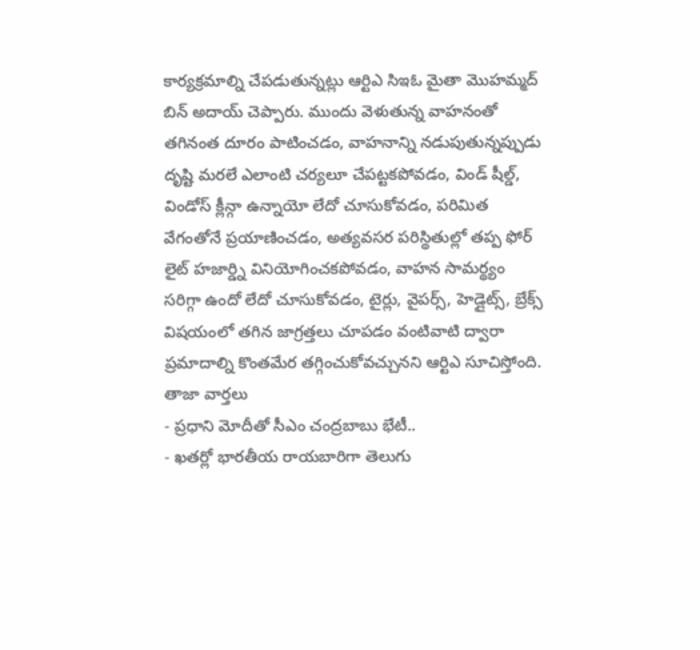కార్యక్రమాల్ని చేపడుతున్నట్లు ఆర్టిఎ సిఇఓ మైతా మొహమ్మద్ బిన్ అదాయ్ చెప్పారు. ముందు వెళుతున్న వాహనంతో తగినంత దూరం పాటించడం, వాహనాన్ని నడుపుతున్నప్పుడు దృష్టి మరలే ఎలాంటి చర్యలూ చేపట్టకపోవడం, విండ్ షీల్డ్, విండోస్ క్లీన్గా ఉన్నాయో లేదో చూసుకోవడం, పరిమిత వేగంతోనే ప్రయాణించడం, అత్యవసర పరిస్థితుల్లో తప్ప ఫోర్ లైట్ హజార్డ్ని వినియోగించకపోవడం, వాహన సామర్థ్యం సరిగ్గా ఉందో లేదో చూసుకోవడం, టైర్లు, వైపర్స్, హెడ్లైట్స్, బ్రేక్స్ విషయంలో తగిన జాగ్రత్తలు చూపడం వంటివాటి ద్వారా ప్రమాదాల్ని కొంతమేర తగ్గించుకోవచ్చునని ఆర్టిఎ సూచిస్తోంది.
తాజా వార్తలు
- ప్రధాని మోదీతో సీఎం చంద్రబాబు భేటీ..
- ఖతర్లో భారతీయ రాయబారిగా తెలుగు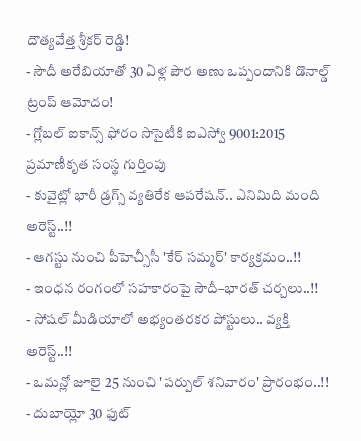దౌత్యవేత్త శ్రీకర్ రెడ్డి!
- సౌదీ అరేబియాతో 30 ఏళ్ల పౌర అణు ఒప్పందానికి డొనాల్డ్ ట్రంప్ ఆమోదం!
- గ్లోబల్ ఐకాన్స్ ఫోరం సొసైటీకి ఐఎస్వో 9001:2015 ప్రమాణీకృత సంస్థ గుర్తింపు
- కువైట్లో భారీ డ్రగ్స్ వ్యతిరేక ఆపరేషన్.. ఎనిమిది మంది అరెస్ట్..!!
- ఆగస్టు నుంచి పీహెచ్సీసీ 'కేర్ సమ్మర్' కార్యక్రమం..!!
- ఇంధన రంగంలో సహకారంపై సౌదీ–భారత్ చర్చలు..!!
- సోషల్ మీడియాలో అభ్యంతరకర పోస్టులు.. వ్యక్తి అరెస్ట్..!!
- ఒమన్లో జూలై 25 నుంచి 'పర్పుల్ శనివారం' ప్రారంభం..!!
- దుబాయ్లో 30 ఫుట్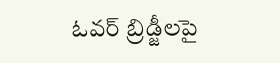ఓవర్ బ్రిడ్జీలపై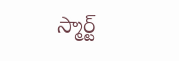స్మార్ట్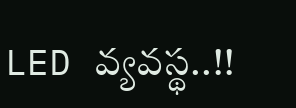LED వ్యవస్థ..!!